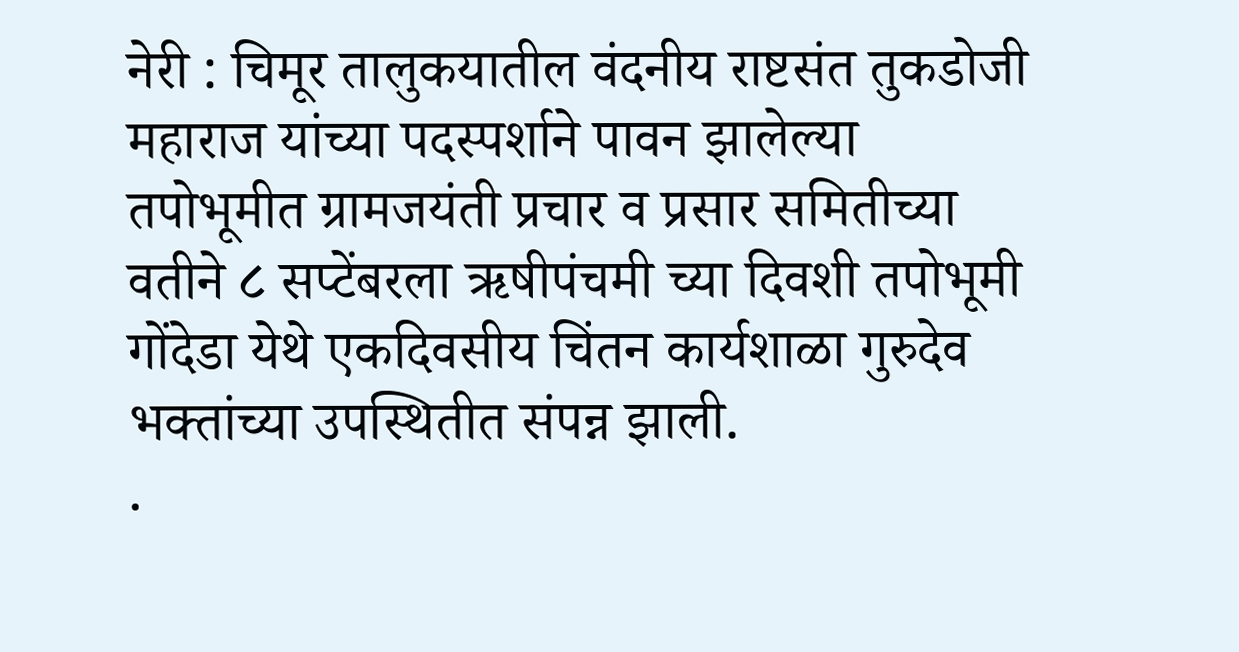नेरी : चिमूर तालुकयातील वंदनीय राष्टसंत तुकडोजी महाराज यांच्या पदस्पर्शाने पावन झालेल्या तपोभूमीत ग्रामजयंती प्रचार व प्रसार समितीच्या वतीने ८ सप्टेंबरला ऋषीपंचमी च्या दिवशी तपोभूमी गोंदेडा येथे एकदिवसीय चिंतन कार्यशाळा गुरुदेव भक्तांच्या उपस्थितीत संपन्न झाली.
.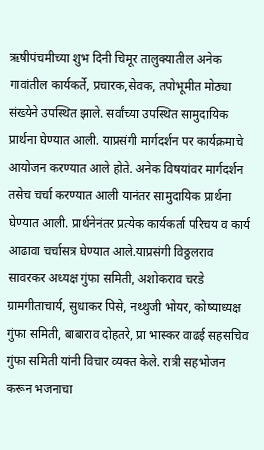ऋषीपंचमीच्या शुभ दिनी चिमूर तालुक्यातील अनेक गावांतील कार्यकर्ते, प्रचारक,सेवक, तपोभूमीत मोठ्या संख्येने उपस्थित झाले. सर्वांच्या उपस्थित सामुदायिक प्रार्थना घेण्यात आली. याप्रसंगी मार्गदर्शन पर कार्यक्रमाचे आयोजन करण्यात आले होते. अनेक विषयांवर मार्गदर्शन तसेच चर्चा करण्यात आली यानंतर सामुदायिक प्रार्थना घेण्यात आली. प्रार्थनेनंतर प्रत्येक कार्यकर्ता परिचय व कार्य आढावा चर्चासत्र घेण्यात आले.याप्रसंगी विठ्ठलराव सावरकर अध्यक्ष गुंफा समिती, अशोकराव चरडे ग्रामगीताचार्य, सुधाकर पिसे, नथ्थुजी भोयर, कोष्याध्यक्ष गुंफा समिती, बाबाराव दोहतरे, प्रा भास्कर वाढई सहसचिव गुंफा समिती यांनी विचार व्यक्त केले. रात्री सहभोजन करून भजनाचा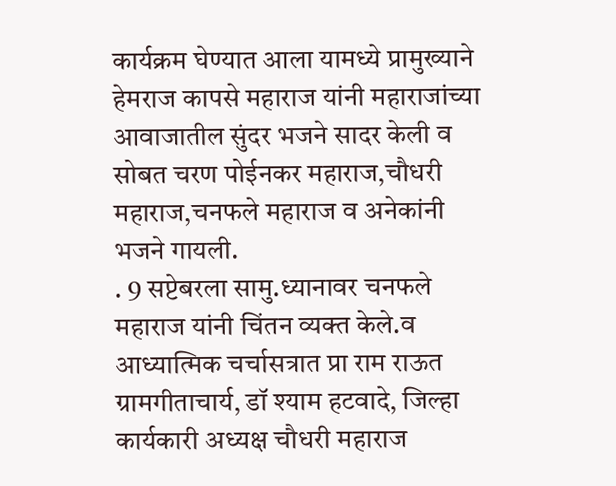कार्यक्रम घेण्यात आला यामध्ये प्रामुख्याने हेमराज कापसे महाराज यांनी महाराजांच्या आवाजातील सुंदर भजने सादर केली व सोबत चरण पोईनकर महाराज,चौधरी महाराज,चनफले महाराज व अनेकांनी भजने गायली.
. 9 सप्टेबरला सामु.ध्यानावर चनफले महाराज यांनी चिंतन व्यक्त केले.व आध्यात्मिक चर्चासत्रात प्रा राम राऊत ग्रामगीताचार्य, डॉ श्याम हटवादे, जिल्हा कार्यकारी अध्यक्ष चौधरी महाराज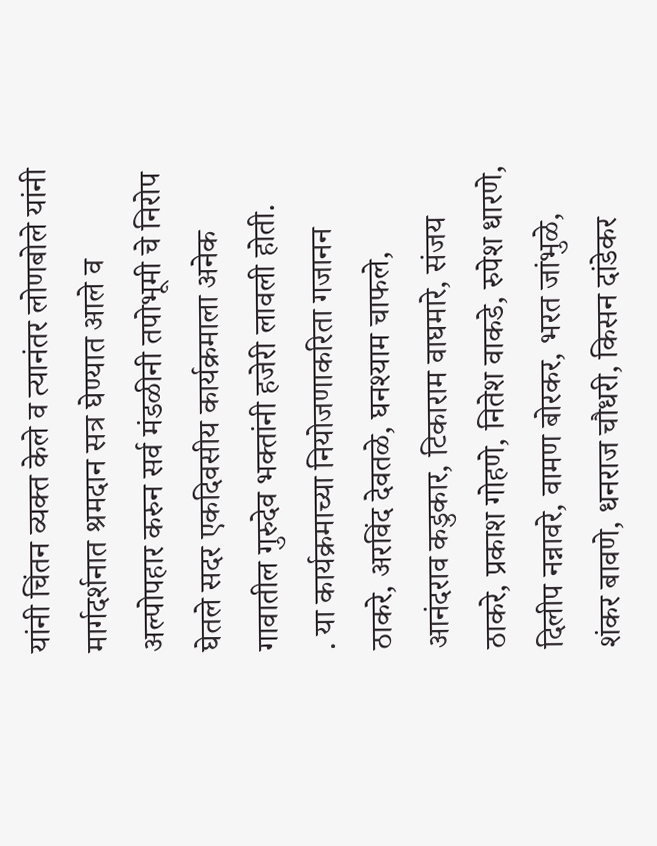यांनी चिंतन व्यक्त केले व त्यानंतर लोणबोले यांनी मार्गदर्शनात श्रमदान सत्र घेण्यात आले व अल्पोपहार करुन सर्व मंडळीनी तपोभूमी चे निरोप घेतले सदर एकदिवसीय कार्यक्रमाला अनेक गावातील गुरुदेव भक्तांनी हजेरी लावली होती.
. या कार्यक्रमाच्या नियोजणाकरिता गजानन ठाकरे, अरविंद देवतळे, घनश्याम चाफले, आनंदराव कडुकार, टिकाराम वाघमारे, संजय ठाकरे, प्रकाश गोहणे, नितेश वाकडे, रुपेश धारणे, दिलीप नन्नावरे, वामण बोरकर, भरत जांभुळे, शंकर बावणे, धनराज चौधरी, किसन दांडेकर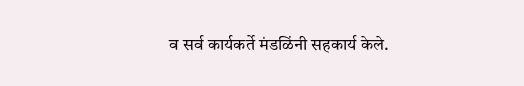व सर्व कार्यकर्ते मंडळिंनी सहकार्य केले.